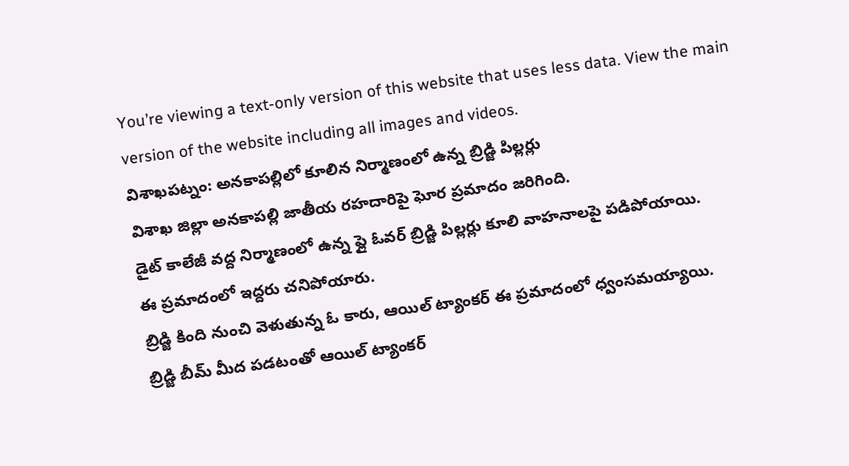You’re viewing a text-only version of this website that uses less data. View the main version of the website including all images and videos.
విశాఖపట్నం: అనకాపల్లిలో కూలిన నిర్మాణంలో ఉన్న బ్రిడ్జి పిల్లర్లు
విశాఖ జిల్లా అనకాపల్లి జాతీయ రహదారిపై ఘోర ప్రమాదం జరిగింది.
డైట్ కాలేజీ వద్ద నిర్మాణంలో ఉన్న ఫ్లై ఓవర్ బ్రిడ్జి పిల్లర్లు కూలి వాహనాలపై పడిపోయాయి.
ఈ ప్రమాదంలో ఇద్దరు చనిపోయారు.
బ్రిడ్జి కింది నుంచి వెళుతున్న ఓ కారు, ఆయిల్ ట్యాంకర్ ఈ ప్రమాదంలో ధ్వంసమయ్యాయి.
బ్రిడ్జి బీమ్ మీద పడటంతో ఆయిల్ ట్యాంకర్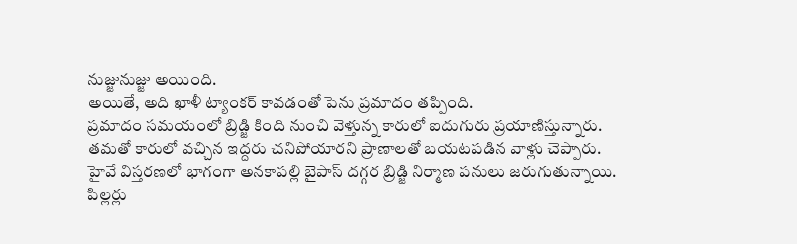నుజ్జునుజ్జు అయింది.
అయితే, అది ఖాళీ ట్యాంకర్ కావడంతో పెను ప్రమాదం తప్పింది.
ప్రమాదం సమయంలో బ్రిడ్జి కింది నుంచి వెళ్తున్న కారులో ఐదుగురు ప్రయాణిస్తున్నారు.
తమతో కారులో వచ్చిన ఇద్దరు చనిపోయారని ప్రాణాలతో బయటపడిన వాళ్లు చెప్పారు.
హైవే విస్తరణలో భాగంగా అనకాపల్లి బైపాస్ దగ్గర బ్రిడ్జి నిర్మాణ పనులు జరుగుతున్నాయి.
పిల్లర్లు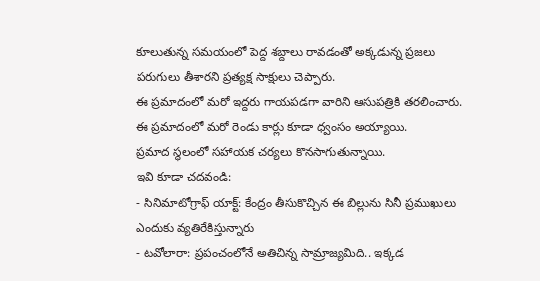కూలుతున్న సమయంలో పెద్ద శబ్దాలు రావడంతో అక్కడున్న ప్రజలు పరుగులు తీశారని ప్రత్యక్ష సాక్షులు చెప్పారు.
ఈ ప్రమాదంలో మరో ఇద్దరు గాయపడగా వారిని ఆసుపత్రికి తరలించారు.
ఈ ప్రమాదంలో మరో రెండు కార్లు కూడా ధ్వంసం అయ్యాయి.
ప్రమాద స్థలంలో సహాయక చర్యలు కొనసాగుతున్నాయి.
ఇవి కూడా చదవండి:
- సినిమాటోగ్రాఫ్ యాక్ట్: కేంద్రం తీసుకొచ్చిన ఈ బిల్లును సినీ ప్రముఖులు ఎందుకు వ్యతిరేకిస్తున్నారు
- టవోలారా: ప్రపంచంలోనే అతిచిన్న సామ్రాజ్యమిది.. ఇక్కడ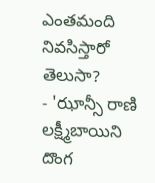ఎంతమంది నివసిస్తారో తెలుసా?
- 'ఝాన్సీ రాణి లక్ష్మీబాయిని దొంగ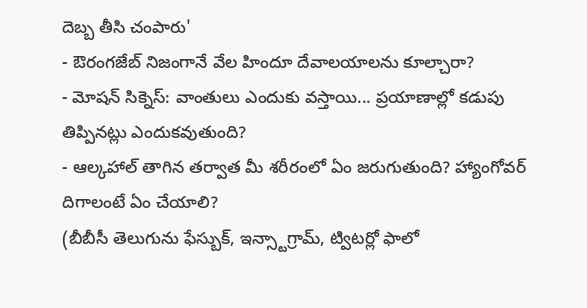దెబ్బ తీసి చంపారు'
- ఔరంగజేబ్ నిజంగానే వేల హిందూ దేవాలయాలను కూల్చారా?
- మోషన్ సిక్నెస్: వాంతులు ఎందుకు వస్తాయి... ప్రయాణాల్లో కడుపు తిప్పినట్లు ఎందుకవుతుంది?
- ఆల్కహాల్ తాగిన తర్వాత మీ శరీరంలో ఏం జరుగుతుంది? హ్యాంగోవర్ దిగాలంటే ఏం చేయాలి?
(బీబీసీ తెలుగును ఫేస్బుక్, ఇన్స్టాగ్రామ్, ట్విటర్లో ఫాలో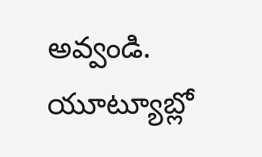అవ్వండి. యూట్యూబ్లో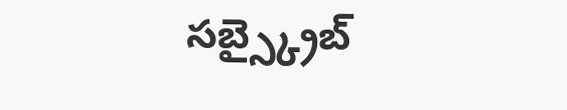సబ్స్క్రైబ్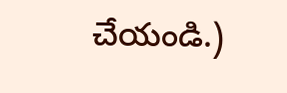చేయండి.)